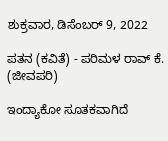ಶುಕ್ರವಾರ, ಡಿಸೆಂಬರ್ 9, 2022

ಪತನ (ಕವಿತೆ) - ಪರಿಮಳ ರಾವ್ ಕೆ. (ಜೀವಪರಿ)

ಇಂದ್ಯಾಕೋ ಸೂತಕವಾಗಿದೆ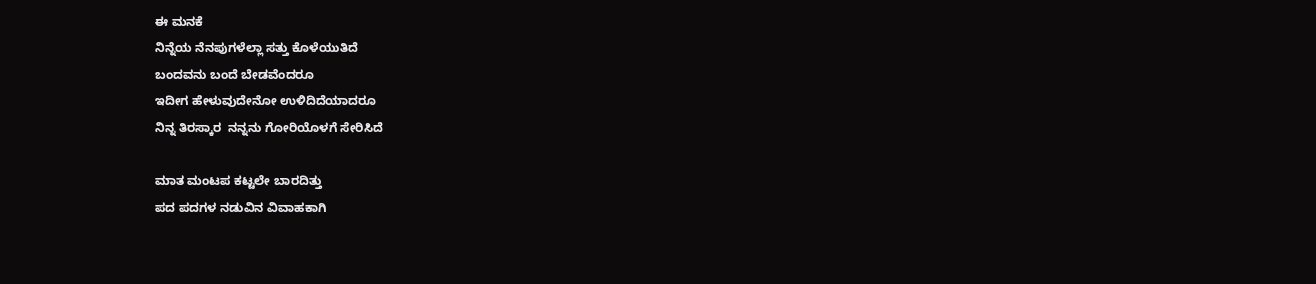ಈ ಮನಕೆ
ನಿನ್ನೆಯ ನೆನಪುಗಳೆಲ್ಲಾ ಸತ್ತು ಕೊಳೆಯುತಿದೆ
ಬಂದವನು ಬಂದೆ ಬೇಡವೆಂದರೂ
ಇದೀಗ‌ ಹೇಳುವುದೇನೋ ಉಳಿದಿದೆಯಾದರೂ
ನಿನ್ನ ತಿರಸ್ಕಾರ  ನನ್ನನು ಗೋರಿಯೊಳಗೆ ಸೇರಿಸಿದೆ

ಮಾತ ಮಂಟಪ ಕಟ್ಟಲೇ ಬಾರದಿತ್ತು
ಪದ ಪದಗಳ ನಡುವಿನ ವಿವಾಹಕಾಗಿ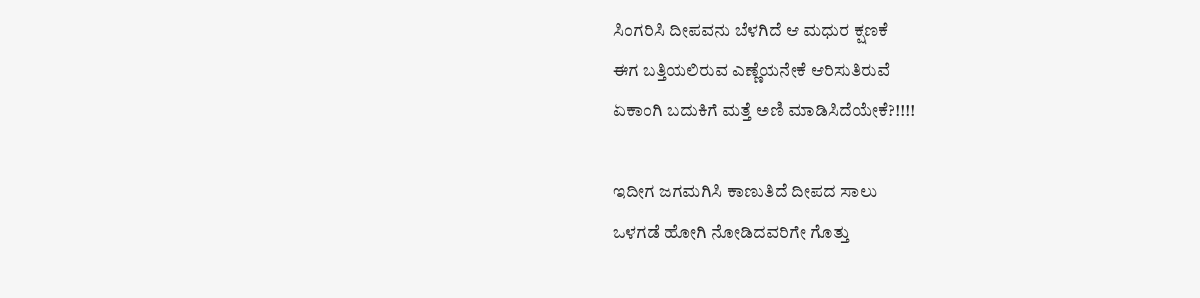ಸಿಂಗರಿಸಿ ದೀಪವನು ಬೆಳಗಿದೆ ಆ ಮಧುರ ಕ್ಷಣಕೆ
ಈಗ ಬತ್ತಿಯಲಿರುವ ಎಣ್ಣೆಯನೇಕೆ ಆರಿಸುತಿರುವೆ
ಏಕಾಂಗಿ ಬದುಕಿಗೆ ಮತ್ತೆ ಅಣಿ ಮಾಡಿಸಿದೆಯೇಕೆ?!!!!

ಇದೀಗ‌ ಜಗಮಗಿಸಿ ಕಾಣುತಿದೆ ದೀಪದ ಸಾಲು
ಒಳಗಡೆ ಹೋಗಿ ನೋಡಿದವರಿಗೇ ಗೊತ್ತು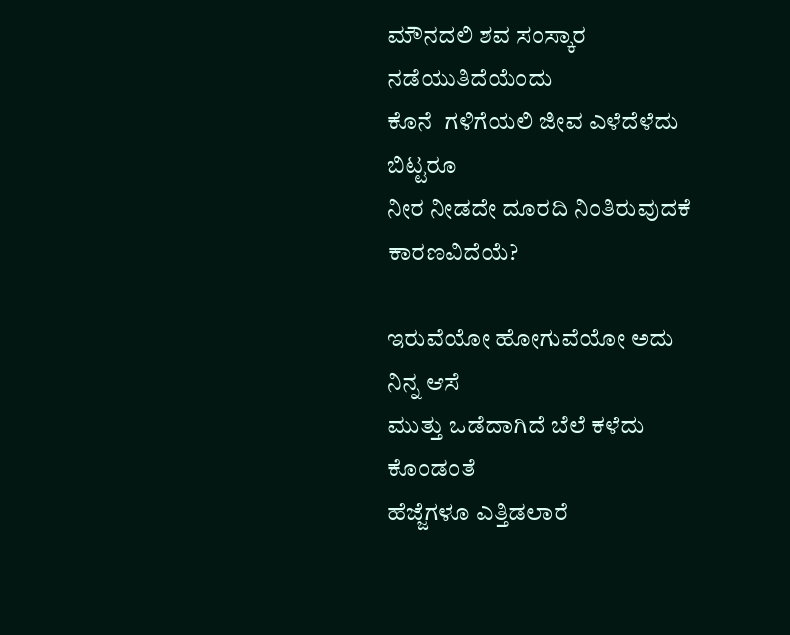ಮೌನದಲಿ ಶವ ಸಂಸ್ಕಾರ ನಡೆಯುತಿದೆಯೆಂದು
ಕೊನೆ  ಗಳಿಗೆಯಲಿ ಜೀವ ಎಳೆದೆಳೆದು ಬಿಟ್ಟರೂ
ನೀರ ನೀಡದೇ ದೂರದಿ ನಿಂತಿರುವುದಕೆ‌ ಕಾರಣವಿದೆಯೆ?

ಇರುವೆಯೋ ಹೋಗುವೆಯೋ ಅದು ನಿನ್ನ‌ ಆಸೆ
ಮುತ್ತು ಒಡೆದಾಗಿದೆ ಬೆಲೆ‌ ಕಳೆದು ಕೊಂಡಂತೆ
ಹೆಜ್ಜೆಗಳೂ ಎತ್ತಿಡಲಾರೆ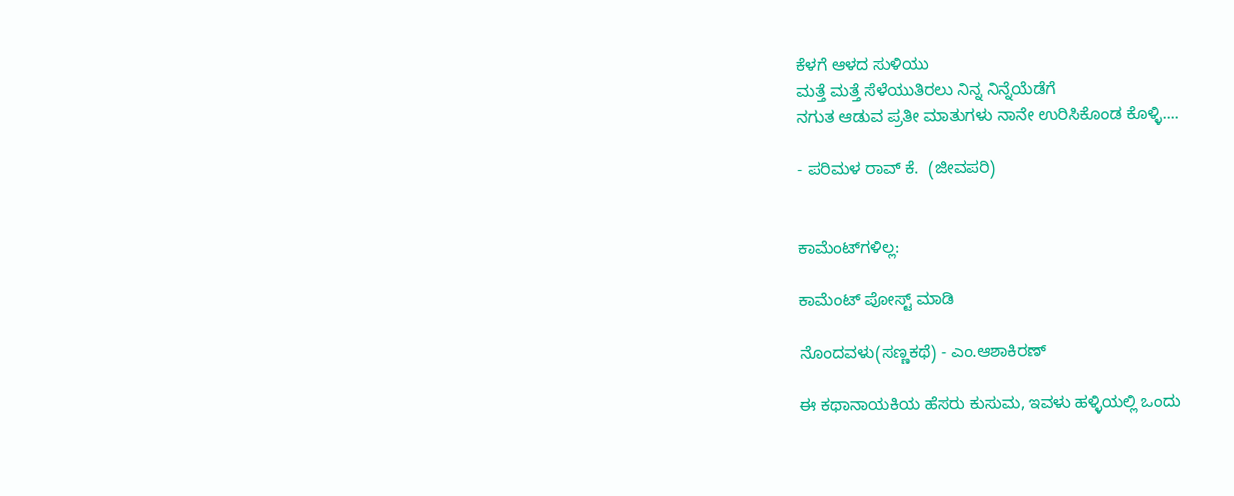ಕೆಳಗೆ ಆಳದ ಸುಳಿಯು
ಮತ್ತೆ ಮತ್ತೆ ಸೆಳೆಯುತಿರಲು ನಿನ್ನ ನಿನ್ನೆಯೆಡೆಗೆ
ನಗುತ ಆಡುವ‌ ಪ್ರತೀ ಮಾತುಗಳು ನಾನೇ ಉರಿಸಿಕೊಂಡ ಕೊಳ್ಳಿ....

- ಪರಿಮಳ ರಾವ್ ಕೆ.  (ಜೀವಪರಿ)


ಕಾಮೆಂಟ್‌ಗಳಿಲ್ಲ:

ಕಾಮೆಂಟ್‌‌ ಪೋಸ್ಟ್‌ ಮಾಡಿ

ನೊಂದವಳು(ಸಣ್ಣಕಥೆ) - ಎಂ.ಆಶಾಕಿರಣ್

ಈ ಕಥಾನಾಯಕಿಯ ಹೆಸರು ಕುಸುಮ, ಇವಳು ಹಳ್ಳಿಯಲ್ಲಿ ಒಂದು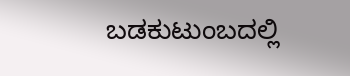ಬಡಕುಟುಂಬದಲ್ಲಿ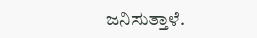ಜನಿಸುತ್ತಾಳೆ.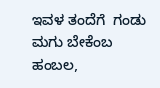ಇವಳ ತಂದೆಗೆ  ಗಂಡು ಮಗು ಬೇಕೆಂಬ ಹಂಬಲ,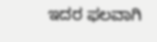ಇದರ ಫಲವಾಗಿ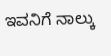ಇವನಿಗೆ ನಾಲ್ಕು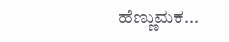ಹೆಣ್ಣುಮಕ...